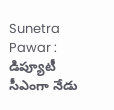Sunetra Pawar : డిప్యూటీ సీఎంగా నేడు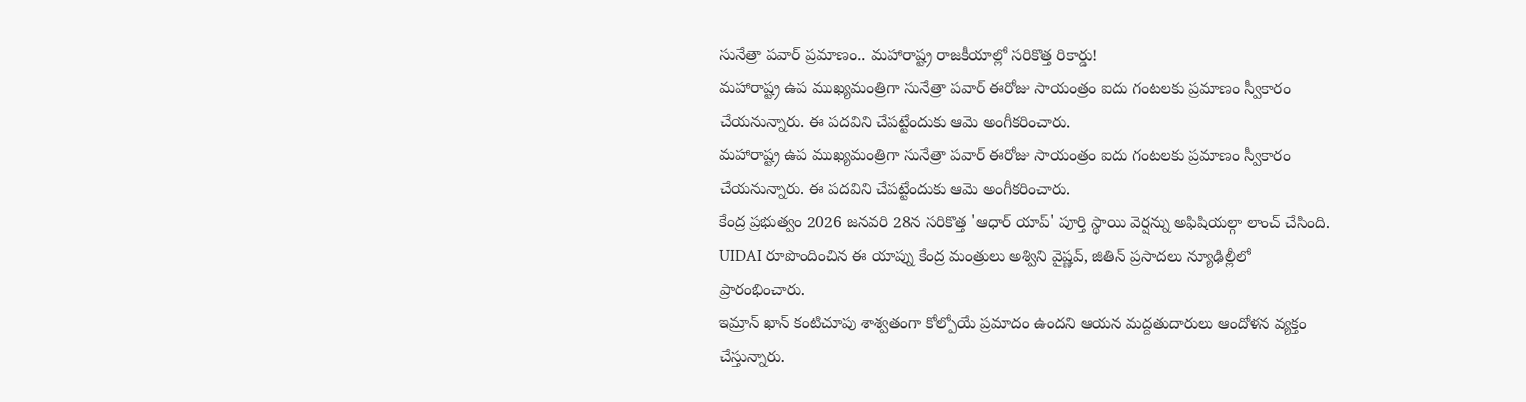సునేత్రా పవార్ ప్రమాణం.. మహారాష్ట్ర రాజకీయాల్లో సరికొత్త రికార్డు!
మహారాష్ట్ర ఉప ముఖ్యమంత్రిగా సునేత్రా పవార్ ఈరోజు సాయంత్రం ఐదు గంటలకు ప్రమాణం స్వీకారం చేయనున్నారు. ఈ పదవిని చేపట్టేందుకు ఆమె అంగీకరించారు.
మహారాష్ట్ర ఉప ముఖ్యమంత్రిగా సునేత్రా పవార్ ఈరోజు సాయంత్రం ఐదు గంటలకు ప్రమాణం స్వీకారం చేయనున్నారు. ఈ పదవిని చేపట్టేందుకు ఆమె అంగీకరించారు.
కేంద్ర ప్రభుత్వం 2026 జనవరి 28న సరికొత్త 'ఆధార్ యాప్' పూర్తి స్థాయి వెర్షన్ను అఫిషియల్గా లాంచ్ చేసింది. UIDAI రూపొందించిన ఈ యాప్ను కేంద్ర మంత్రులు అశ్విని వైష్ణవ్, జితిన్ ప్రసాదలు న్యూఢిల్లీలో ప్రారంభించారు.
ఇమ్రాన్ ఖాన్ కంటిచూపు శాశ్వతంగా కోల్పోయే ప్రమాదం ఉందని ఆయన మద్దతుదారులు ఆందోళన వ్యక్తం చేస్తున్నారు.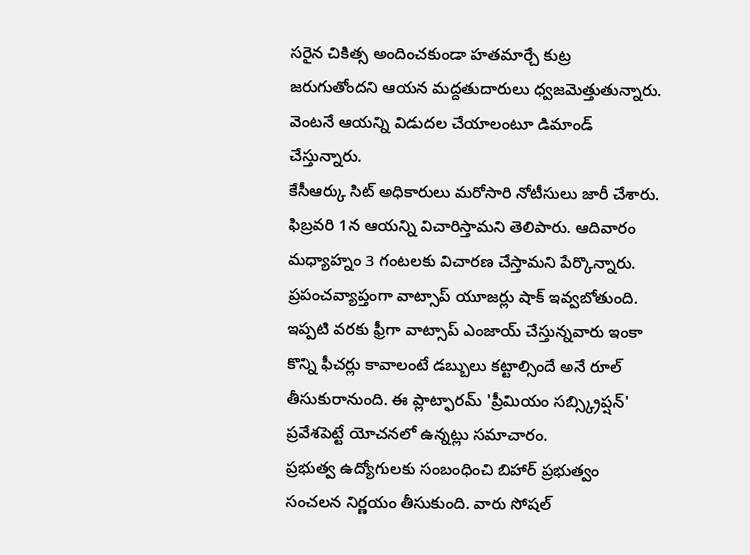సరైన చికిత్స అందించకుండా హతమార్చే కుట్ర జరుగుతోందని ఆయన మద్దతుదారులు ధ్వజమెత్తుతున్నారు. వెంటనే ఆయన్ని విడుదల చేయాలంటూ డిమాండ్ చేస్తున్నారు.
కేసీఆర్కు సిట్ అధికారులు మరోసారి నోటీసులు జారీ చేశారు. ఫిబ్రవరి 1న ఆయన్ని విచారిస్తామని తెలిపారు. ఆదివారం మధ్యాహ్నం 3 గంటలకు విచారణ చేస్తామని పేర్కొన్నారు.
ప్రపంచవ్యాప్తంగా వాట్సాప్ యూజర్లు షాక్ ఇవ్వబోతుంది. ఇప్పటి వరకు ఫ్రీగా వాట్సాప్ ఎంజాయ్ చేస్తున్నవారు ఇంకా కొన్ని ఫీచర్లు కావాలంటే డబ్బులు కట్టాల్సిందే అనే రూల్ తీసుకురానుంది. ఈ ప్లాట్ఫారమ్ 'ప్రీమియం సబ్స్క్రిప్షన్' ప్రవేశపెట్టే యోచనలో ఉన్నట్లు సమాచారం.
ప్రభుత్వ ఉద్యోగులకు సంబంధించి బిహార్ ప్రభుత్వం సంచలన నిర్ణయం తీసుకుంది. వారు సోషల్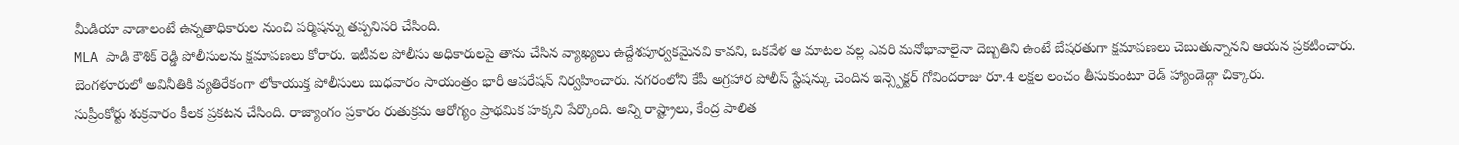మీడియా వాడాలంటే ఉన్నతాధికారుల నుంచి పర్మిషన్ను తప్పనిసరి చేసింది.
MLA పాడి కౌశిక్ రెడ్డి పోలీసులను క్షమాపణలు కోరారు. ఇటీవల పోలీసు అధికారులపై తాను చేసిన వ్యాఖ్యలు ఉద్దేశపూర్వకమైనవి కావని, ఒకవేళ ఆ మాటల వల్ల ఎవరి మనోభావాలైనా దెబ్బతిని ఉంటే బేషరతుగా క్షమాపణలు చెబుతున్నానని ఆయన ప్రకటించారు.
బెంగళూరులో అవినీతికి వ్యతిరేకంగా లోకాయుక్త పోలీసులు బుధవారం సాయంత్రం భారీ ఆపరేషన్ నిర్వహించారు. నగరంలోని కేపీ అగ్రహార పోలీస్ స్టేషన్కు చెందిన ఇన్స్పెక్టర్ గోవిందరాజు రూ.4 లక్షల లంచం తీసుకుంటూ రెడ్ హ్యాండెడ్గా చిక్కారు.
సుప్రీంకోర్టు శుక్రవారం కీలక ప్రకటన చేసింది. రాజ్యాంగం ప్రకారం రుతుక్రమ ఆరోగ్యం ప్రాథమిక హక్కని పేర్కొంది. అన్ని రాష్ట్రాలు, కేంద్ర పాలిత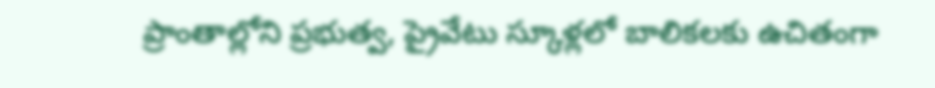ప్రాంతాల్లోని ప్రభుత్వ, ప్రైవేటు స్కూళ్లలో బాలికలకు ఉచితంగా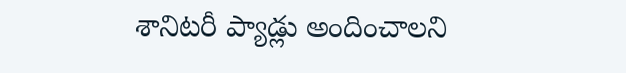శానిటరీ ప్యాడ్లు అందించాలని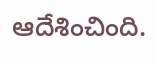ఆదేశించింది.